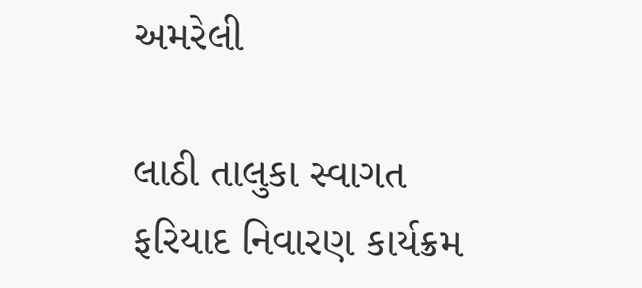અમરેલી

લાઠી તાલુકા સ્વાગત ફરિયાદ નિવારણ કાર્યક્રમ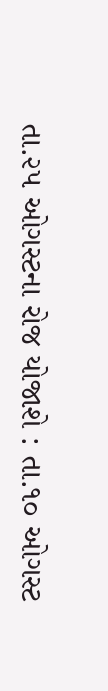તા.૨૫ ઓગસ્ટના રોજ યોજાશે : તા.૧૦ ઓગસ્ટ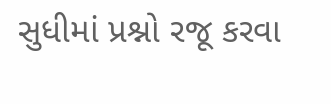સુધીમાં પ્રશ્નો રજૂ કરવા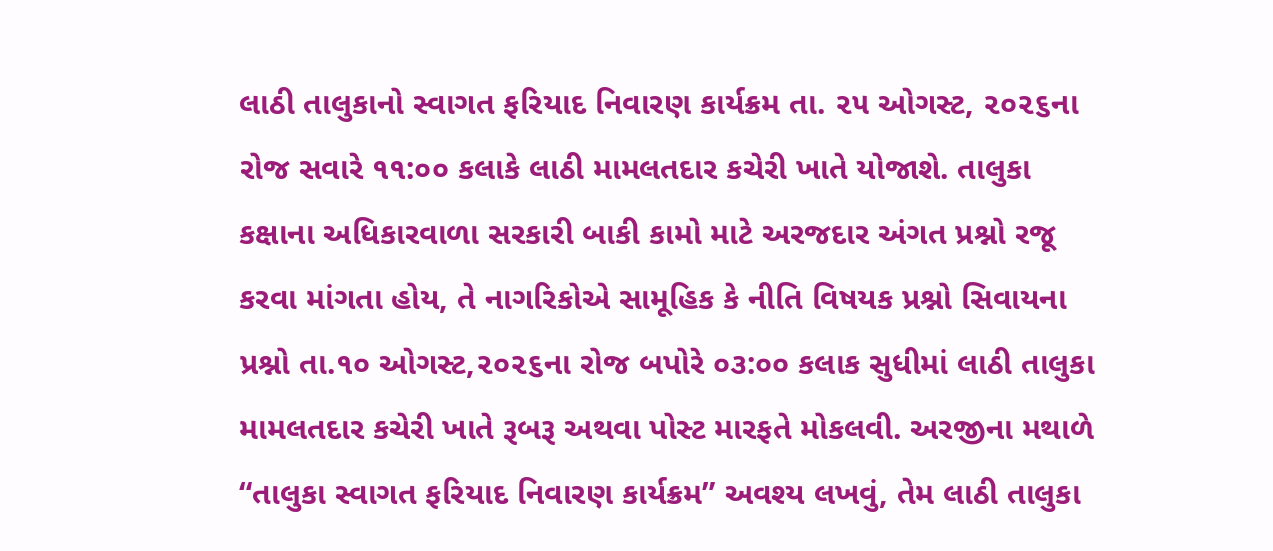લાઠી તાલુકાનો સ્વાગત ફરિયાદ નિવારણ કાર્યક્રમ તા. ૨૫ ઓગસ્ટ, ૨૦૨૬ના રોજ સવારે ૧૧:૦૦ કલાકે લાઠી મામલતદાર કચેરી ખાતે યોજાશે. તાલુકા કક્ષાના અધિકારવાળા સરકારી બાકી કામો માટે અરજદાર અંગત પ્રશ્નો રજૂ કરવા માંગતા હોય, તે નાગરિકોએ સામૂહિક કે નીતિ વિષયક પ્રશ્નો સિવાયના પ્રશ્નો તા.૧૦ ઓગસ્ટ,૨૦૨૬ના રોજ બપોરે ૦૩:૦૦ કલાક સુધીમાં લાઠી તાલુકા મામલતદાર કચેરી ખાતે રૂબરૂ અથવા પોસ્ટ મારફતે મોકલવી. અરજીના મથાળે “તાલુકા સ્વાગત ફરિયાદ નિવારણ કાર્યક્રમ” અવશ્ય લખવું, તેમ લાઠી તાલુકા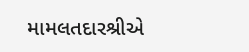મામલતદારશ્રીએ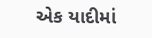એક યાદીમાં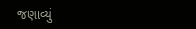જણાવ્યું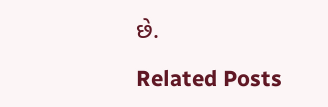છે.

Related Posts